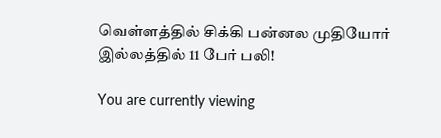வெள்ளத்தில் சிக்கி பன்னல முதியோர் இல்லத்தில் 11 பேர் பலி!

You are currently viewing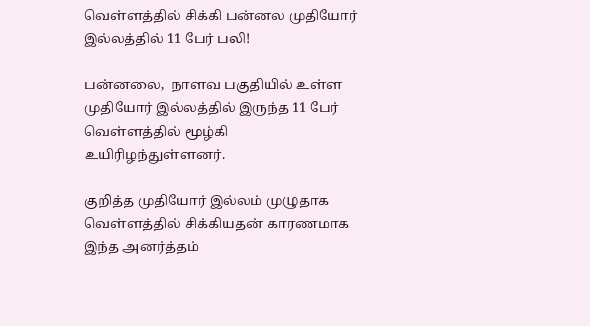வெள்ளத்தில் சிக்கி பன்னல முதியோர் இல்லத்தில் 11 பேர் பலி!

பன்னலை,  நாளவ பகுதியில் உள்ள முதியோர் இல்லத்தில் இருந்த 11 பேர்  வெள்ளத்தில் மூழ்கி உயிரிழந்துள்ளனர்.

குறித்த முதியோர் இல்லம் முழுதாக  வெள்ளத்தில் சிக்கியதன் காரணமாக இந்த அனர்த்தம்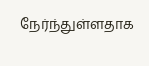நேர்ந்துள்ளதாக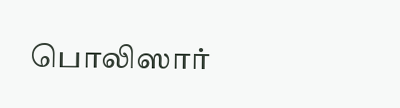பொலிஸார்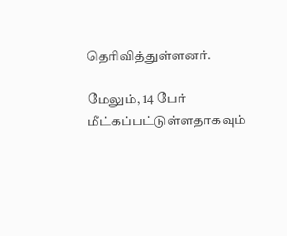தெரிவித்துள்ளனர்.

மேலும், 14 பேர் மீட்கப்பட்டுள்ளதாகவும்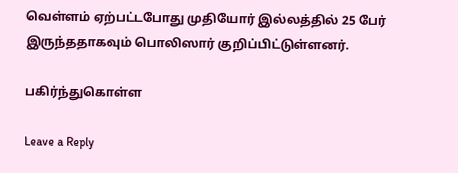வெள்ளம் ஏற்பட்டபோது முதியோர் இல்லத்தில் 25 பேர் இருந்ததாகவும் பொலிஸார் குறிப்பிட்டுள்ளனர்.

பகிர்ந்துகொள்ள

Leave a Reply